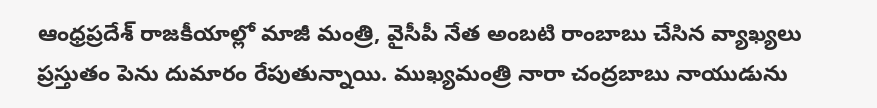ఆంధ్రప్రదేశ్ రాజకీయాల్లో మాజీ మంత్రి, వైసీపీ నేత అంబటి రాంబాబు చేసిన వ్యాఖ్యలు ప్రస్తుతం పెను దుమారం రేపుతున్నాయి. ముఖ్యమంత్రి నారా చంద్రబాబు నాయుడును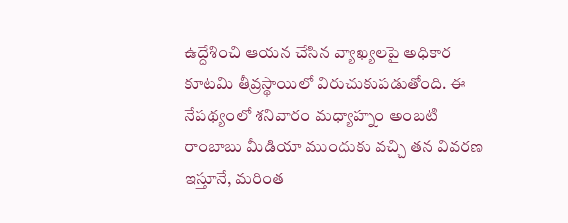ఉద్దేశించి ఆయన చేసిన వ్యాఖ్యలపై అధికార కూటమి తీవ్రస్థాయిలో విరుచుకుపడుతోంది. ఈ నేపథ్యంలో శనివారం మధ్యాహ్నం అంబటి రాంబాబు మీడియా ముందుకు వచ్చి తన వివరణ ఇస్తూనే, మరింత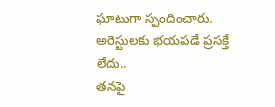ఘాటుగా స్పందించారు.
అరెస్టులకు భయపడే ప్రసక్తే లేదు..
తనపై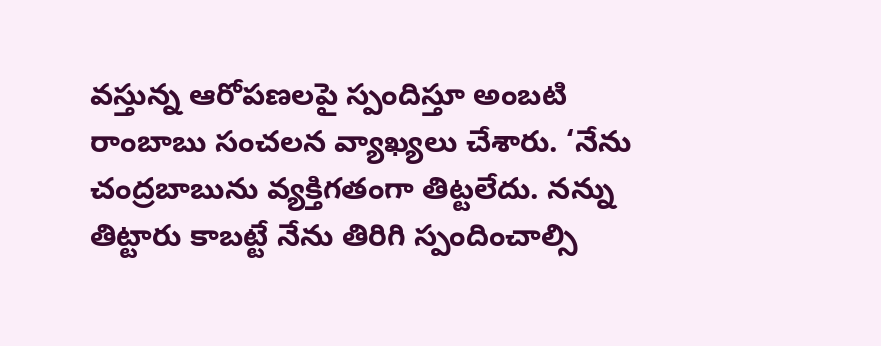వస్తున్న ఆరోపణలపై స్పందిస్తూ అంబటి రాంబాబు సంచలన వ్యాఖ్యలు చేశారు. ‘నేను చంద్రబాబును వ్యక్తిగతంగా తిట్టలేదు. నన్ను తిట్టారు కాబట్టే నేను తిరిగి స్పందించాల్సి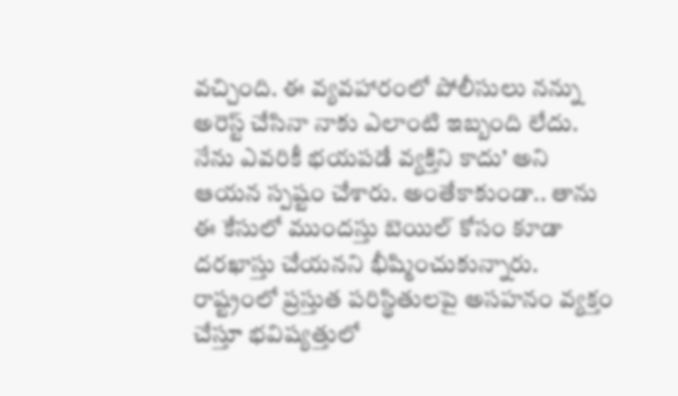వచ్చింది. ఈ వ్యవహారంలో పోలీసులు నన్ను అరెస్ట్ చేసినా నాకు ఎలాంటి ఇబ్బంది లేదు. నేను ఎవరికీ భయపడే వ్యక్తిని కాదు’ అని ఆయన స్పష్టం చేశారు. అంతేకాకుండా.. తాను ఈ కేసులో ముందస్తు బెయిల్ కోసం కూడా దరఖాస్తు చేయనని భీష్మించుకున్నారు.
రాష్ట్రంలో ప్రస్తుత పరిస్థితులపై అసహనం వ్యక్తం చేస్తూ భవిష్యత్తులో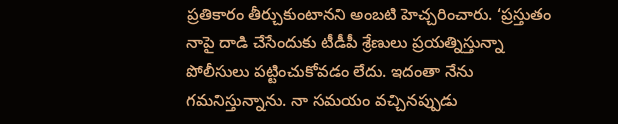ప్రతికారం తీర్చుకుంటానని అంబటి హెచ్చరించారు. ‘ప్రస్తుతం నాపై దాడి చేసేందుకు టీడీపీ శ్రేణులు ప్రయత్నిస్తున్నా పోలీసులు పట్టించుకోవడం లేదు. ఇదంతా నేను గమనిస్తున్నాను. నా సమయం వచ్చినప్పుడు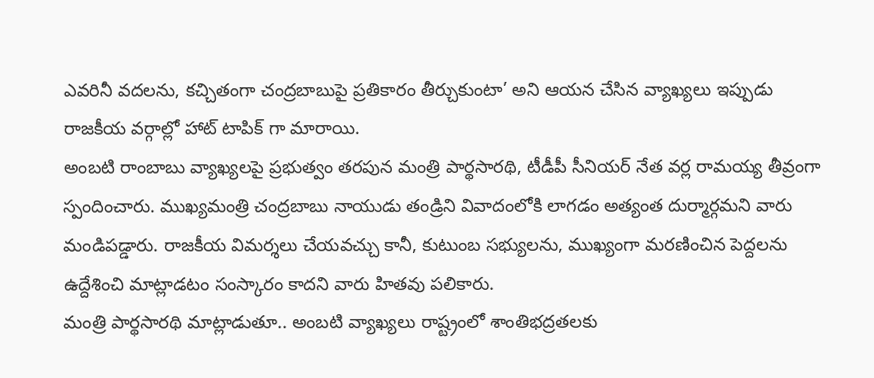ఎవరినీ వదలను, కచ్చితంగా చంద్రబాబుపై ప్రతికారం తీర్చుకుంటా’ అని ఆయన చేసిన వ్యాఖ్యలు ఇప్పుడు రాజకీయ వర్గాల్లో హాట్ టాపిక్ గా మారాయి.
అంబటి రాంబాబు వ్యాఖ్యలపై ప్రభుత్వం తరపున మంత్రి పార్థసారథి, టీడీపీ సీనియర్ నేత వర్ల రామయ్య తీవ్రంగా స్పందించారు. ముఖ్యమంత్రి చంద్రబాబు నాయుడు తండ్రిని వివాదంలోకి లాగడం అత్యంత దుర్మార్గమని వారు మండిపడ్డారు. రాజకీయ విమర్శలు చేయవచ్చు కానీ, కుటుంబ సభ్యులను, ముఖ్యంగా మరణించిన పెద్దలను ఉద్దేశించి మాట్లాడటం సంస్కారం కాదని వారు హితవు పలికారు.
మంత్రి పార్థసారథి మాట్లాడుతూ.. అంబటి వ్యాఖ్యలు రాష్ట్రంలో శాంతిభద్రతలకు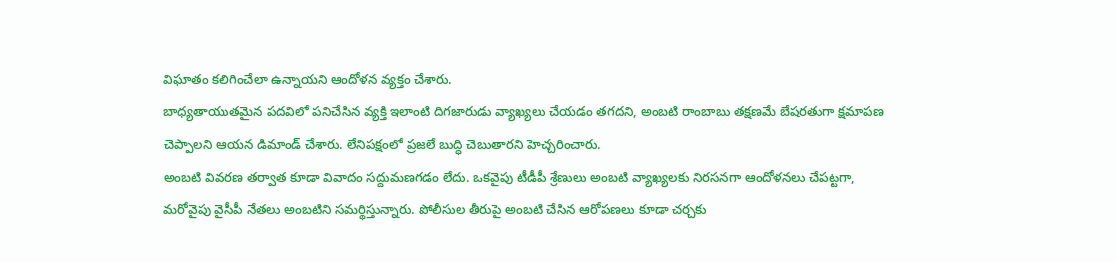విఘాతం కలిగించేలా ఉన్నాయని ఆందోళన వ్యక్తం చేశారు.
బాధ్యతాయుతమైన పదవిలో పనిచేసిన వ్యక్తి ఇలాంటి దిగజారుడు వ్యాఖ్యలు చేయడం తగదని, అంబటి రాంబాబు తక్షణమే బేషరతుగా క్షమాపణ చెప్పాలని ఆయన డిమాండ్ చేశారు. లేనిపక్షంలో ప్రజలే బుద్ధి చెబుతారని హెచ్చరించారు.
అంబటి వివరణ తర్వాత కూడా వివాదం సద్దుమణగడం లేదు. ఒకవైపు టీడీపీ శ్రేణులు అంబటి వ్యాఖ్యలకు నిరసనగా ఆందోళనలు చేపట్టగా, మరోవైపు వైసీపీ నేతలు అంబటిని సమర్థిస్తున్నారు. పోలీసుల తీరుపై అంబటి చేసిన ఆరోపణలు కూడా చర్చకు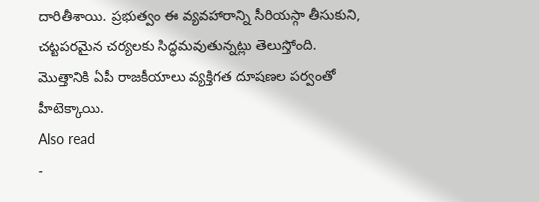దారితీశాయి. ప్రభుత్వం ఈ వ్యవహారాన్ని సీరియస్గా తీసుకుని, చట్టపరమైన చర్యలకు సిద్ధమవుతున్నట్లు తెలుస్తోంది. మొత్తానికి ఏపీ రాజకీయాలు వ్యక్తిగత దూషణల పర్వంతో హీటెక్కాయి.
Also read
-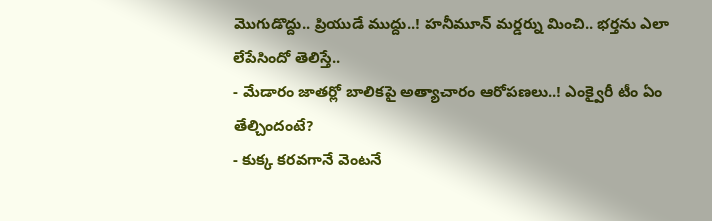మొగుడొద్దు.. ప్రియుడే ముద్దు..! హనీమూన్ మర్డర్ను మించి.. భర్తను ఎలా లేపేసిందో తెలిస్తే..
- మేడారం జాతర్లో బాలికపై అత్యాచారం ఆరోపణలు..! ఎంక్వైరీ టీం ఏం తేల్చిందంటే?
- కుక్క కరవగానే వెంటనే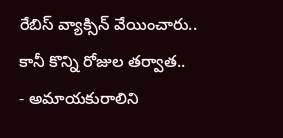రేబిస్ వ్యాక్సిన్ వేయించారు.. కానీ కొన్ని రోజుల తర్వాత..
- అమాయకురాలిని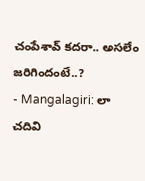చంపేశావ్ కదరా.. అసలేం జరిగిందంటే..?
- Mangalagiri: లా చదివి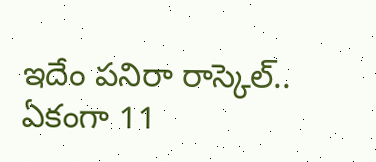ఇదేం పనిరా రాస్కెల్.. ఏకంగా 11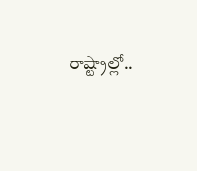రాష్ట్రాల్లో..